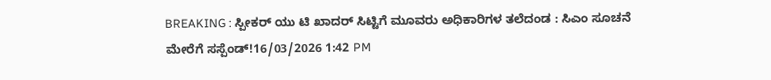BREAKING : ಸ್ಪೀಕರ್ ಯು ಟಿ ಖಾದರ್ ಸಿಟ್ಟಿಗೆ ಮೂವರು ಅಧಿಕಾರಿಗಳ ತಲೆದಂಡ : ಸಿಎಂ ಸೂಚನೆ ಮೇರೆಗೆ ಸಸ್ಪೆಂಡ್!16/03/2026 1:42 PM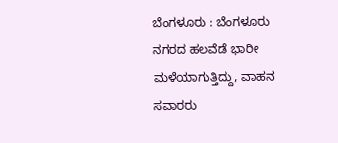ಬೆಂಗಳೂರು : ಬೆಂಗಳೂರು ನಗರದ ಹಲವೆಡೆ ಭಾರೀ ಮಳೆಯಾಗುತ್ತಿದ್ದು, ವಾಹನ ಸವಾರರು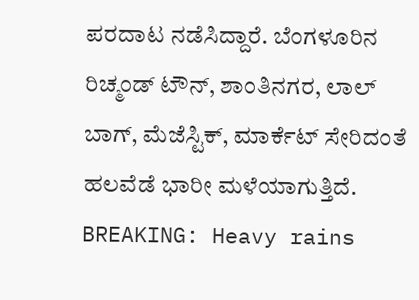ಪರದಾಟ ನಡೆಸಿದ್ದಾರೆ. ಬೆಂಗಳೂರಿನ ರಿಚ್ಮಂಡ್ ಟೌನ್, ಶಾಂತಿನಗರ, ಲಾಲ್ ಬಾಗ್, ಮೆಜೆಸ್ಟಿಕ್, ಮಾರ್ಕೆಟ್ ಸೇರಿದಂತೆ ಹಲವೆಡೆ ಭಾರೀ ಮಳೆಯಾಗುತ್ತಿದೆ. BREAKING: Heavy rains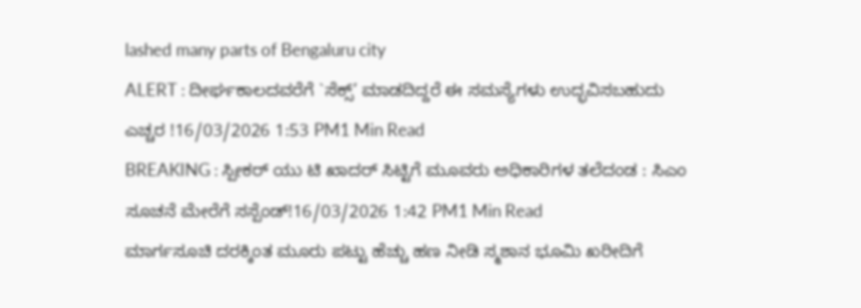lashed many parts of Bengaluru city
ALERT : ದೀರ್ಘಕಾಲದವರೆಗೆ `ಸೆಕ್ಸ್’ ಮಾಡದಿದ್ದರೆ ಈ ಸಮಸ್ಯೆಗಳು ಉದ್ಭವಿಸಬಹುದು ಎಚ್ಚರ !16/03/2026 1:53 PM1 Min Read
BREAKING : ಸ್ಪೀಕರ್ ಯು ಟಿ ಖಾದರ್ ಸಿಟ್ಟಿಗೆ ಮೂವರು ಅಧಿಕಾರಿಗಳ ತಲೆದಂಡ : ಸಿಎಂ ಸೂಚನೆ ಮೇರೆಗೆ ಸಸ್ಪೆಂಡ್!16/03/2026 1:42 PM1 Min Read
ಮಾರ್ಗಸೂಚಿ ದರಕ್ಕಿಂತ ಮೂರು ಪಟ್ಟು ಹೆಚ್ಚು ಹಣ ನೀಡಿ ಸ್ಮಶಾನ ಭೂಮಿ ಖರೀದಿಗೆ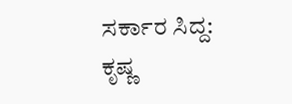ಸರ್ಕಾರ ಸಿದ್ದ: ಕೃಷ್ಣ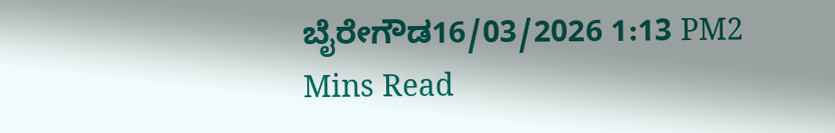ಬೈರೇಗೌಡ16/03/2026 1:13 PM2 Mins Read